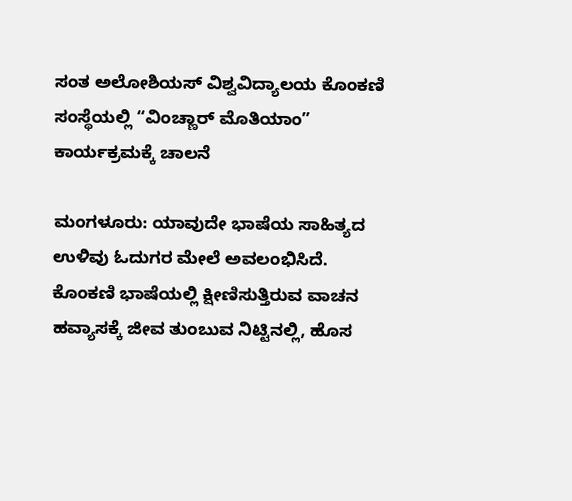ಸಂತ ಅಲೋಶಿಯಸ್ ವಿಶ್ವವಿದ್ಯಾಲಯ ಕೊಂಕಣಿ ಸಂಸ್ಥೆಯಲ್ಲಿ “ವಿಂಚ್ಣಾರ್ ಮೊತಿಯಾಂ” ಕಾರ್ಯಕ್ರಮಕ್ಕೆ ಚಾಲನೆ

ಮಂಗಳೂರು: ಯಾವುದೇ ಭಾಷೆಯ ಸಾಹಿತ್ಯದ ಉಳಿವು ಓದುಗರ ಮೇಲೆ ಅವಲಂಭಿಸಿದೆ. ಕೊಂಕಣಿ ಭಾಷೆಯಲ್ಲಿ ಕ್ಷೀಣಿಸುತ್ತಿರುವ ವಾಚನ ಹವ್ಯಾಸಕ್ಕೆ ಜೀವ ತುಂಬುವ ನಿಟ್ಟಿನಲ್ಲಿ, ಹೊಸ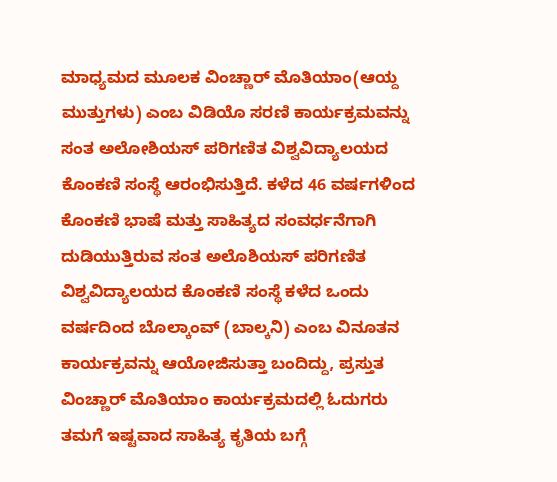ಮಾಧ್ಯಮದ ಮೂಲಕ ವಿಂಚ್ಣಾರ್ ಮೊತಿಯಾಂ(ಆಯ್ದ ಮುತ್ತುಗಳು) ಎಂಬ ವಿಡಿಯೊ ಸರಣಿ ಕಾರ್ಯಕ್ರಮವನ್ನು ಸಂತ ಅಲೋಶಿಯಸ್ ಪರಿಗಣಿತ ವಿಶ್ವವಿದ್ಯಾಲಯದ ಕೊಂಕಣಿ ಸಂಸ್ಥೆ ಆರಂಭಿಸುತ್ತಿದೆ. ಕಳೆದ 46 ವರ್ಷಗಳಿಂದ ಕೊಂಕಣಿ ಭಾಷೆ ಮತ್ತು ಸಾಹಿತ್ಯದ ಸಂವರ್ಧನೆಗಾಗಿ ದುಡಿಯುತ್ತಿರುವ ಸಂತ ಅಲೊಶಿಯಸ್ ಪರಿಗಣಿತ ವಿಶ್ವವಿದ್ಯಾಲಯದ ಕೊಂಕಣಿ ಸಂಸ್ಥೆ ಕಳೆದ ಒಂದು ವರ್ಷದಿಂದ ಬೊಲ್ಕಾಂವ್ (ಬಾಲ್ಕನಿ) ಎಂಬ ವಿನೂತನ ಕಾರ್ಯಕ್ರವನ್ನು ಆಯೋಜಿಸುತ್ತಾ ಬಂದಿದ್ದು, ಪ್ರಸ್ತುತ ವಿಂಚ್ಣಾರ್ ಮೊತಿಯಾಂ ಕಾರ್ಯಕ್ರಮದಲ್ಲಿ ಓದುಗರು ತಮಗೆ ಇಷ್ಟವಾದ ಸಾಹಿತ್ಯ ಕೃತಿಯ ಬಗ್ಗೆ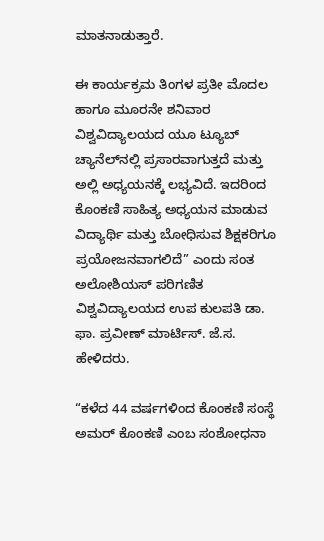ಮಾತನಾಡುತ್ತಾರೆ.

ಈ ಕಾರ್ಯಕ್ರಮ ತಿಂಗಳ ಪ್ರತೀ ಮೊದಲ ಹಾಗೂ ಮೂರನೇ ಶನಿವಾರ ವಿಶ್ವವಿದ್ಯಾಲಯದ ಯೂ ಟ್ಯೂಬ್ ಚ್ಯಾನೆಲ್‌ನಲ್ಲಿ ಪ್ರಸಾರವಾಗುತ್ತದೆ ಮತ್ತು ಅಲ್ಲಿ ಅಧ್ಯಯನಕ್ಕೆ ಲಭ್ಯವಿದೆ. ಇದರಿಂದ ಕೊಂಕಣಿ ಸಾಹಿತ್ಯ ಅಧ್ಯಯನ ಮಾಡುವ ವಿದ್ಯಾರ್ಥಿ ಮತ್ತು ಬೋಧಿಸುವ ಶಿಕ್ಷಕರಿಗೂ ಪ್ರಯೋಜನವಾಗಲಿದೆ” ಎಂದು ಸಂತ ಅಲೋಶಿಯಸ್ ಪರಿಗಣಿತ ವಿಶ್ವವಿದ್ಯಾಲಯದ ಉಪ ಕುಲಪತಿ ಡಾ. ಫಾ. ಪ್ರವೀಣ್ ಮಾರ್ಟಿಸ್. ಜೆ.ಸ. ಹೇಳಿದರು.

“ಕಳೆದ 44 ವರ್ಷಗಳಿಂದ ಕೊಂಕಣಿ ಸಂಸ್ಥೆ ಅಮರ್ ಕೊಂಕಣಿ ಎಂಬ ಸಂಶೋಧನಾ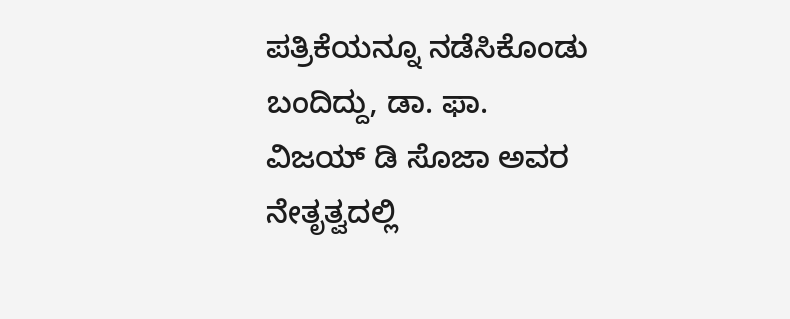ಪತ್ರಿಕೆಯನ್ನೂ ನಡೆಸಿಕೊಂಡು ಬಂದಿದ್ದು, ಡಾ. ಫಾ. ವಿಜಯ್ ಡಿ ಸೊಜಾ ಅವರ ನೇತೃತ್ವದಲ್ಲಿ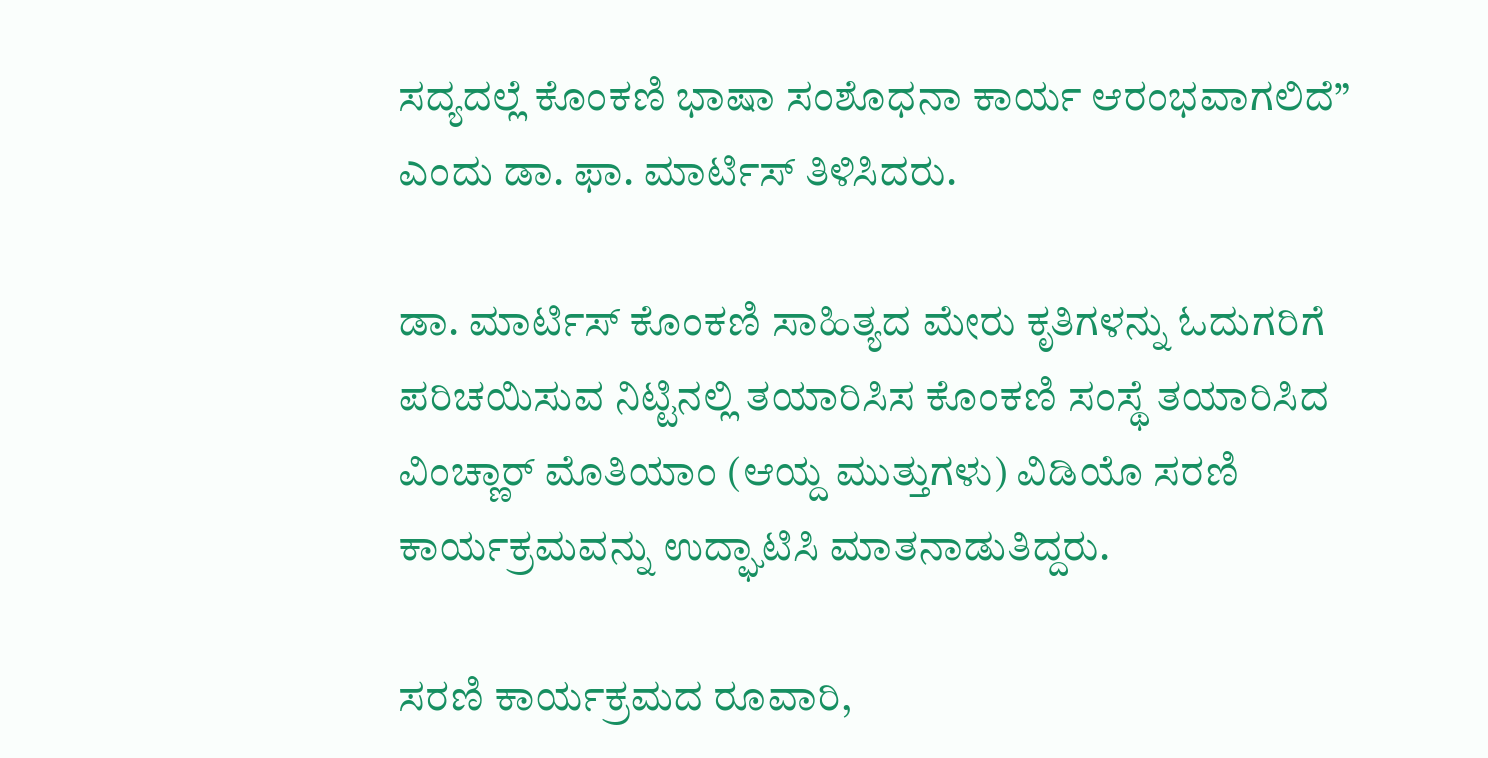ಸದ್ಯದಲ್ಲೆ ಕೊಂಕಣಿ ಭಾಷಾ ಸಂಶೊಧನಾ ಕಾರ್ಯ ಆರಂಭವಾಗಲಿದೆ” ಎಂದು ಡಾ. ಫಾ. ಮಾರ್ಟಿಸ್ ತಿಳಿಸಿದರು.

ಡಾ. ಮಾರ್ಟಿಸ್ ಕೊಂಕಣಿ ಸಾಹಿತ್ಯದ ಮೇರು ಕೃತಿಗಳನ್ನು ಓದುಗರಿಗೆ ಪರಿಚಯಿಸುವ ನಿಟ್ಟಿನಲ್ಲಿ ತಯಾರಿಸಿಸ ಕೊಂಕಣಿ ಸಂಸ್ಥೆ ತಯಾರಿಸಿದ ವಿಂಚ್ಣಾರ್ ಮೊತಿಯಾಂ (ಆಯ್ದ ಮುತ್ತುಗಳು) ವಿಡಿಯೊ ಸರಣಿ ಕಾರ್ಯಕ್ರಮವನ್ನು ಉದ್ಘಾಟಿಸಿ ಮಾತನಾಡುತಿದ್ದರು.

ಸರಣಿ ಕಾರ್ಯಕ್ರಮದ ರೂವಾರಿ,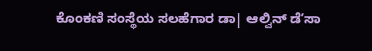ಕೊಂಕಣಿ ಸಂಸ್ಥೆಯ ಸಲಹೆಗಾರ ಡಾ| ಆಲ್ವಿನ್‌ ಡೆʼಸಾ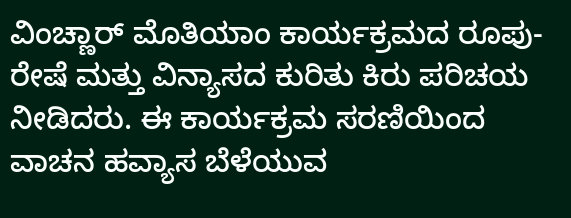ವಿಂಚ್ಣಾರ್ ಮೊತಿಯಾಂ ಕಾರ್ಯಕ್ರಮದ ರೂಪು- ರೇಷೆ ಮತ್ತು ವಿನ್ಯಾಸದ ಕುರಿತು ಕಿರು ಪರಿಚಯ ನೀಡಿದರು. ಈ ಕಾರ್ಯಕ್ರಮ ಸರಣಿಯಿಂದ ವಾಚನ ಹವ್ಯಾಸ ಬೆಳೆಯುವ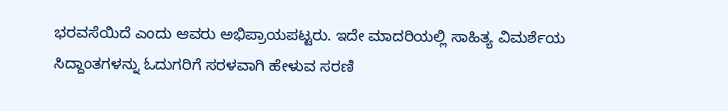ಭರವಸೆಯಿದೆ ಎಂದು ಆವರು ಅಭಿಪ್ರಾಯಪಟ್ಟರು. ಇದೇ ಮಾದರಿಯಲ್ಲಿ ಸಾಹಿತ್ಯ ವಿಮರ್ಶೆಯ ಸಿದ್ದಾಂತಗಳನ್ನು ಓದುಗರಿಗೆ ಸರಳವಾಗಿ ಹೇಳುವ ಸರಣಿ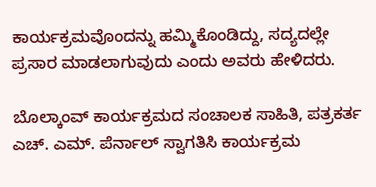ಕಾರ್ಯಕ್ರಮವೊಂದನ್ನು ಹಮ್ಮಿಕೊಂಡಿದ್ದು, ಸದ್ಯದಲ್ಲೇ ಪ್ರಸಾರ ಮಾಡಲಾಗುವುದು ಎಂದು ಅವರು ಹೇಳಿದರು.

ಬೊಲ್ಕಾಂವ್ ಕಾರ್ಯಕ್ರಮದ ಸಂಚಾಲಕ ಸಾಹಿತಿ, ಪತ್ರಕರ್ತ ಎಚ್. ಎಮ್. ಪೆರ್ನಾಲ್ ಸ್ವಾಗತಿಸಿ ಕಾರ್ಯಕ್ರಮ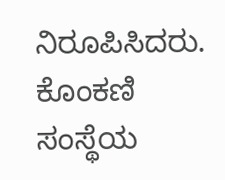ನಿರೂಪಿಸಿದರು. ಕೊಂಕಣಿ ಸಂಸ್ಥೆಯ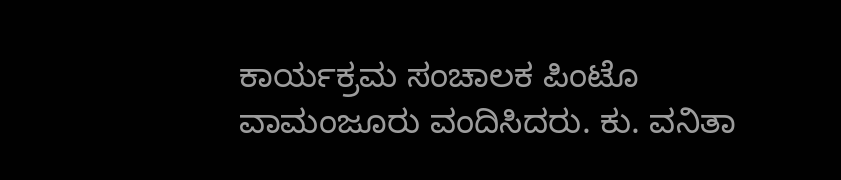ಕಾರ್ಯಕ್ರಮ ಸಂಚಾಲಕ ಪಿಂಟೊ ವಾಮಂಜೂರು ವಂದಿಸಿದರು. ಕು. ವನಿತಾ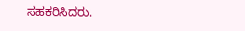ಸಹಕರಿಸಿದರು.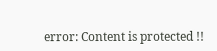error: Content is protected !!